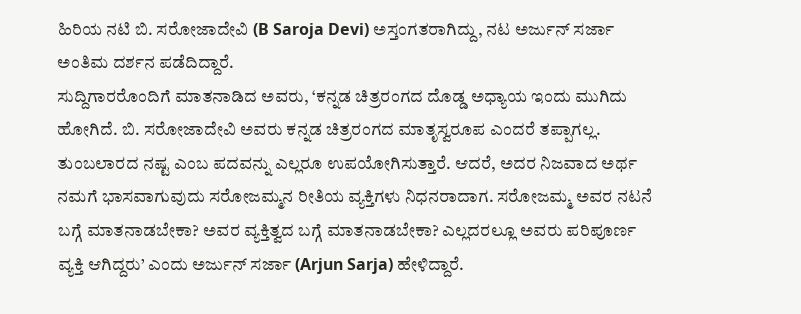ಹಿರಿಯ ನಟಿ ಬಿ. ಸರೋಜಾದೇವಿ (B Saroja Devi) ಅಸ್ತಂಗತರಾಗಿದ್ದು, ನಟ ಅರ್ಜುನ್ ಸರ್ಜಾ ಅಂತಿಮ ದರ್ಶನ ಪಡೆದಿದ್ದಾರೆ.
ಸುದ್ದಿಗಾರರೊಂದಿಗೆ ಮಾತನಾಡಿದ ಅವರು, ‘ಕನ್ನಡ ಚಿತ್ರರಂಗದ ದೊಡ್ಡ ಅಧ್ಯಾಯ ಇಂದು ಮುಗಿದು ಹೋಗಿದೆ. ಬಿ. ಸರೋಜಾದೇವಿ ಅವರು ಕನ್ನಡ ಚಿತ್ರರಂಗದ ಮಾತೃಸ್ವರೂಪ ಎಂದರೆ ತಪ್ಪಾಗಲ್ಲ. ತುಂಬಲಾರದ ನಷ್ಟ ಎಂಬ ಪದವನ್ನು ಎಲ್ಲರೂ ಉಪಯೋಗಿಸುತ್ತಾರೆ. ಆದರೆ, ಅದರ ನಿಜವಾದ ಅರ್ಥ ನಮಗೆ ಭಾಸವಾಗುವುದು ಸರೋಜಮ್ಮನ ರೀತಿಯ ವ್ಯಕ್ತಿಗಳು ನಿಧನರಾದಾಗ. ಸರೋಜಮ್ಮ ಅವರ ನಟನೆ ಬಗ್ಗೆ ಮಾತನಾಡಬೇಕಾ? ಅವರ ವ್ಯಕ್ತಿತ್ವದ ಬಗ್ಗೆ ಮಾತನಾಡಬೇಕಾ? ಎಲ್ಲದರಲ್ಲೂ ಅವರು ಪರಿಪೂರ್ಣ ವ್ಯಕ್ತಿ ಆಗಿದ್ದರು’ ಎಂದು ಅರ್ಜುನ್ ಸರ್ಜಾ (Arjun Sarja) ಹೇಳಿದ್ದಾರೆ.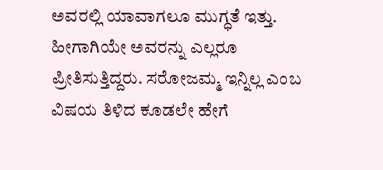ಅವರಲ್ಲಿ ಯಾವಾಗಲೂ ಮುಗ್ಧತೆ ಇತ್ತು. ಹೀಗಾಗಿಯೇ ಅವರನ್ನು ಎಲ್ಲರೂ ಪ್ರೀತಿಸುತ್ತಿದ್ದರು. ಸರೋಜಮ್ಮ ಇನ್ನಿಲ್ಲ ಎಂಬ ವಿಷಯ ತಿಳಿದ ಕೂಡಲೇ ಹೇಗೆ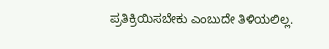ಪ್ರತಿಕ್ರಿಯಿಸಬೇಕು ಎಂಬುದೇ ತಿಳಿಯಲಿಲ್ಲ.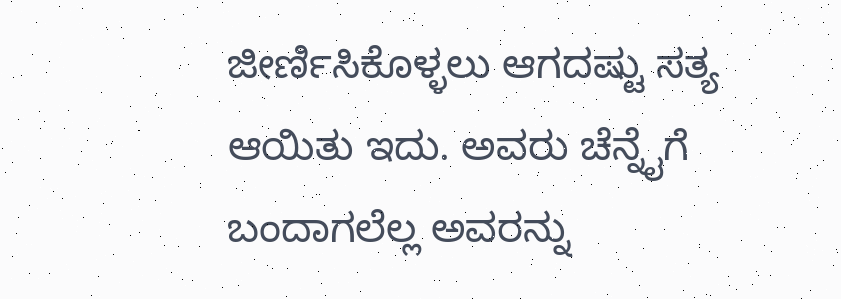ಜೀರ್ಣಿಸಿಕೊಳ್ಳಲು ಆಗದಷ್ಟು ಸತ್ಯ ಆಯಿತು ಇದು. ಅವರು ಚೆನ್ನೈಗೆ ಬಂದಾಗಲೆಲ್ಲ ಅವರನ್ನು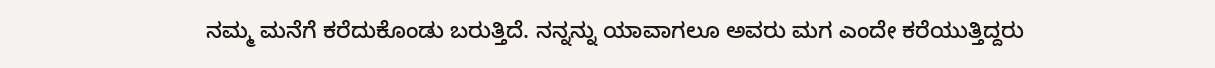ನಮ್ಮ ಮನೆಗೆ ಕರೆದುಕೊಂಡು ಬರುತ್ತಿದೆ. ನನ್ನನ್ನು ಯಾವಾಗಲೂ ಅವರು ಮಗ ಎಂದೇ ಕರೆಯುತ್ತಿದ್ದರು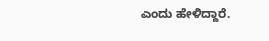ಎಂದು ಹೇಳಿದ್ದಾರೆ.